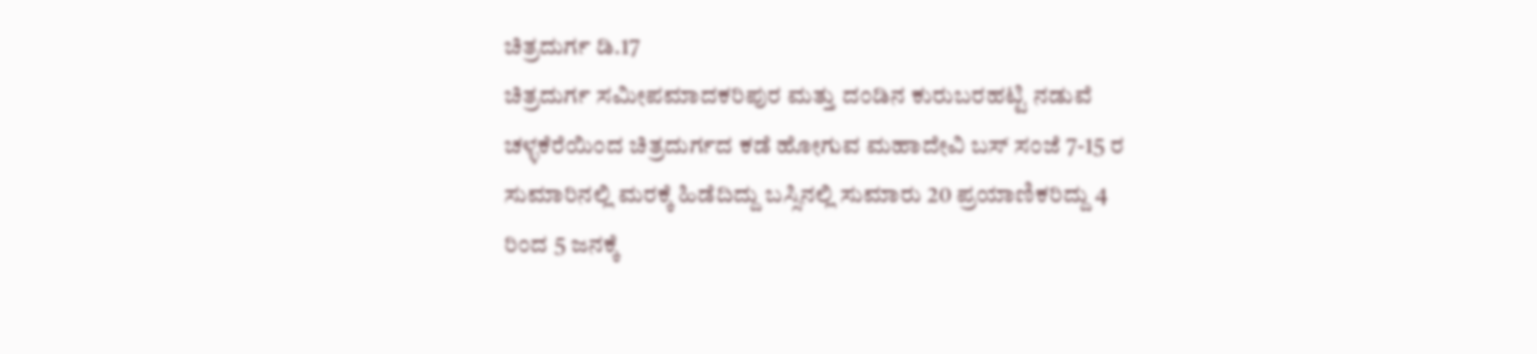ಚಿತ್ರದುರ್ಗ ಡಿ.17
ಚಿತ್ರದುರ್ಗ ಸಮೀಪಮಾದಕರಿಪುರ ಮತ್ತು ದಂಡಿನ ಕುರುಬರಹಟ್ಟಿ ನಡುವೆ ಚಳ್ಳಕೆರೆಯಿಂದ ಚಿತ್ರದುರ್ಗದ ಕಡೆ ಹೋಗುವ ಮಹಾದೇವಿ ಬಸ್ ಸಂಜೆ 7-15 ರ ಸುಮಾರಿನಲ್ಲಿ ಮರಕ್ಕೆ ಹಿಡೆದಿದ್ದು ಬಸ್ಸಿನಲ್ಲಿ ಸುಮಾರು 20 ಪ್ರಯಾಣಿಕರಿದ್ದು 4 ರಿಂದ 5 ಜನಕ್ಕೆ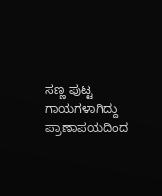ಸಣ್ಣ ಪುಟ್ಟ ಗಾಯಗಳಾಗಿದ್ದು ಪ್ರಾಣಾಪಯದಿಂದ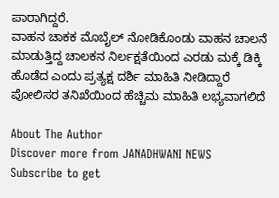ಪಾರಾಗಿದ್ದರೆ.
ವಾಹನ ಚಾಕಕ ಮೊಬೈಲ್ ನೋಡಿಕೊಂಡು ವಾಹನ ಚಾಲನೆ ಮಾಡುತ್ತಿದ್ದ ಚಾಲಕನ ನಿರ್ಲಕ್ಷತೆಯಿಂದ ಎರಡು ಮಕ್ಕೆ ಡಿಕ್ಕಿ ಹೊಡೆದ ಎಂದು ಪ್ರತ್ಯಕ್ಷ ದರ್ಶಿ ಮಾಹಿತಿ ನೀಡಿದ್ದಾರೆ ಪೋಲಿಸರ ತನಿಖೆಯಿಂದ ಹೆಚ್ಚಿಮ ಮಾಹಿತಿ ಲಭ್ಯವಾಗಲಿದೆ

About The Author
Discover more from JANADHWANI NEWS
Subscribe to get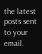the latest posts sent to your email.